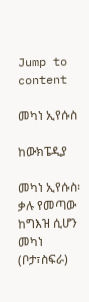Jump to content

መካነ ኢየሱስ

ከውክፔዲያ

መካነ ኢየሱስ፡ ቃሉ የመጣው ከግእዝ ሲሆን መካነ (ቦታ፣ስፍራ)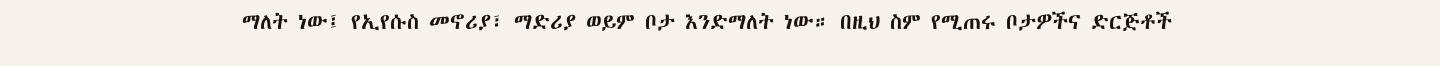ማለት ነው፤ የኢየሱስ መኖሪያ፣ ማድሪያ ወይም ቦታ እንድማለት ነው። በዚህ ስም የሚጠሩ ቦታዎችና ድርጅቶች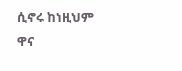ሲኖሩ ከነዚህም ዋና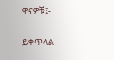ዋናዎቹ፤-

ይቀጥላል